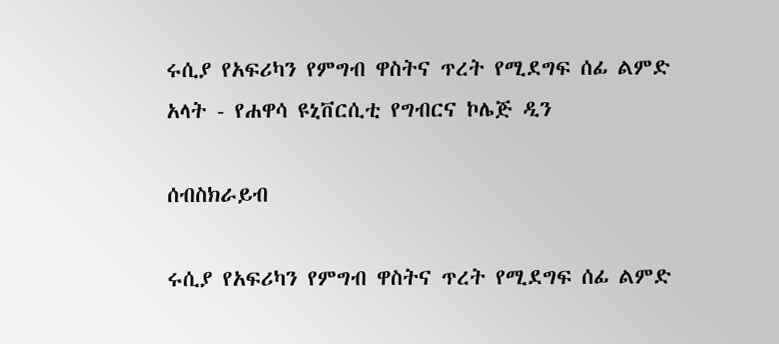ሩሲያ የአፍሪካን የምግብ ዋስትና ጥረት የሚደግፍ ሰፊ ልምድ አላት - የሐዋሳ ዩኒቨርሲቲ የግብርና ኮሌጅ ዲን

ሰብስክራይብ

ሩሲያ የአፍሪካን የምግብ ዋስትና ጥረት የሚደግፍ ሰፊ ልምድ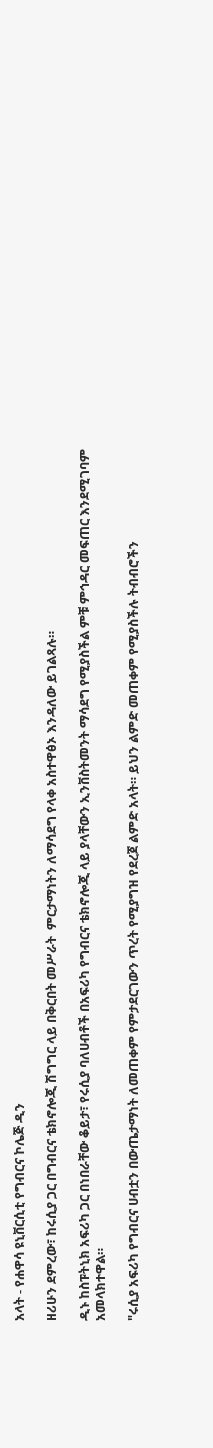አላት - የሐዋሳ ዩኒቨርሲቲ የግብርና ኮሌጅ ዲን

ዘሪሁን ደምረው፣ ከሩሲያ ጋር በግብርና ቴክኖሎጂ ሽግግር ላይ በቅርበት መሥራት  ምርታማነትን ለማሳደግ የላቀ አስተዋፅኦ እንዳለው ይገልጻሉ።

ዲኑ ከስፑትኒክ አፍሪካ ጋር በነበራቸው ቆይታ፣ የሩሲያ ባለሀብቶች በአፍሪካ የግብርና ቴክኖሎጂ ላይ ያላቸውን ኢንቨስትመንት ማሳደግ የሚያስችል ምቹ ምኅዳር መፍጠር እንደሚገባም አመላክተዋል።

"ሩሲያ አፍሪካ የግብርና ሀብቷን በውጤታማነት ለመጠቀም የምታደርገውን ጥረት የሚያግዝ የደረጀ ልምድ አላት። ይህን ልምድ መጠቀም የሚያስችሉ ትብብሮችን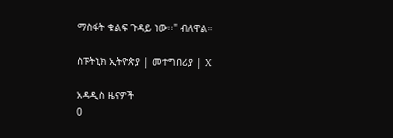ማስፋት ቁልፍ ጉዳይ ነው፡፡" ብለዋል።

ስፑትኒክ ኢትዮጵያ | መተግበሪያ | X

አዳዲስ ዜናዎች
0